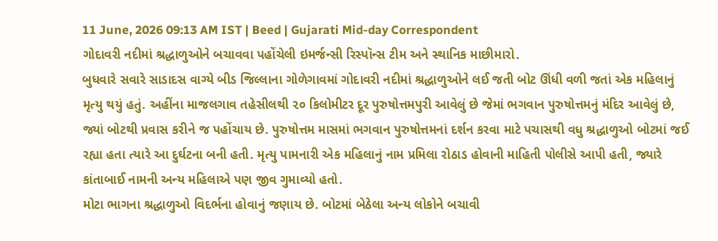11 June, 2026 09:13 AM IST | Beed | Gujarati Mid-day Correspondent
ગોદાવરી નદીમાં શ્રદ્ધાળુઓને બચાવવા પહોંચેલી ઇમર્જન્સી રિસ્પૉન્સ ટીમ અને સ્થાનિક માછીમારો.
બુધવારે સવારે સાડાદસ વાગ્યે બીડ જિલ્લાના ગોળેગાવમાં ગોદાવરી નદીમાં શ્રદ્ધાળુઓને લઈ જતી બોટ ઊંધી વળી જતાં એક મહિલાનું મૃત્યુ થયું હતું. અહીંના માજલગાવ તહેસીલથી ૨૦ કિલોમીટર દૂર પુરુષોત્તમપુરી આવેલું છે જેમાં ભગવાન પુરુષોત્તમનું મંદિર આવેલું છે, જ્યાં બોટથી પ્રવાસ કરીને જ પહોંચાય છે. પુરુષોત્તમ માસમાં ભગવાન પુરુષોત્તમનાં દર્શન કરવા માટે પચાસથી વધુ શ્રદ્ધાળુઓ બોટમાં જઈ રહ્યા હતા ત્યારે આ દુર્ઘટના બની હતી. મૃત્યુ પામનારી એક મહિલાનું નામ પ્રમિલા રોઠાડ હોવાની માહિતી પોલીસે આપી હતી, જ્યારે કાંતાબાઈ નામની અન્ય મહિલાએ પણ જીવ ગુમાવ્યો હતો.
મોટા ભાગના શ્રદ્ધાળુઓ વિદર્ભના હોવાનું જણાય છે. બોટમાં બેઠેલા અન્ય લોકોને બચાવી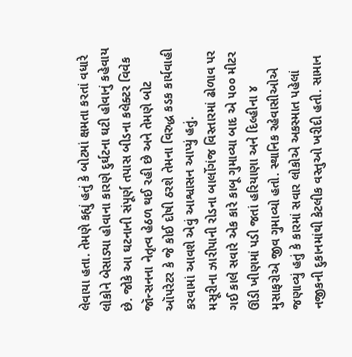લેવાયા હતા. તેમણે કહ્યું હતું કે બોટમાં ક્ષમતા કરતાં વધારે લોકોને બેસાડ્યા હોવાના કારણે દુર્ઘટના ઘટી હોવાનું કહેવાય છે. જોકે આ ઘટનાની સંપૂર્ણ તપાસ બીડના કલેક્ટર વિવેક જૉન્સનના નેતૃત્વ હેઠળ થઈ રહી છે અને તેમણે બોટ ઑપરેટર કે જે કોઈ દોષી ઠરશે તેમના વિરુદ્ધ કડક કાર્યવાહી કરવામાં આવશે એવું આશ્વાસન આપ્યું હતું.
મસૂરીના ઝારીપાની રોડના બાર્લોગંજ વિસ્તારમાં ઢોળાવ પર ગઈ કાલે સવારે એક કારે કાબૂ ગુમાવ્યા બાદ એ ૫૦૦ મીટર ઊંડી ખીણમાં પડી જતાં હરિયાણા અને દિલ્હીના ૪ મુસાફરોએ જીવ ગુમાવ્યો હતો. સ્થાનિક રહેવાસીઓએ જણાવ્યું હતું કે કારમાં સવાર લોકોએ અકસ્માત પહેલાં નજીકની દુકાનમાંથી કેટલીક વસ્તુઓ ખરીદી હતી. સામાન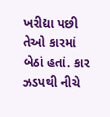ખરીદ્યા પછી તેઓ કારમાં બેઠાં હતાં. કાર ઝડપથી નીચે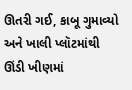ઊતરી ગઈ, કાબૂ ગુમાવ્યો અને ખાલી પ્લૉટમાંથી ઊંડી ખીણમાં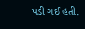પડી ગઈ હતી.